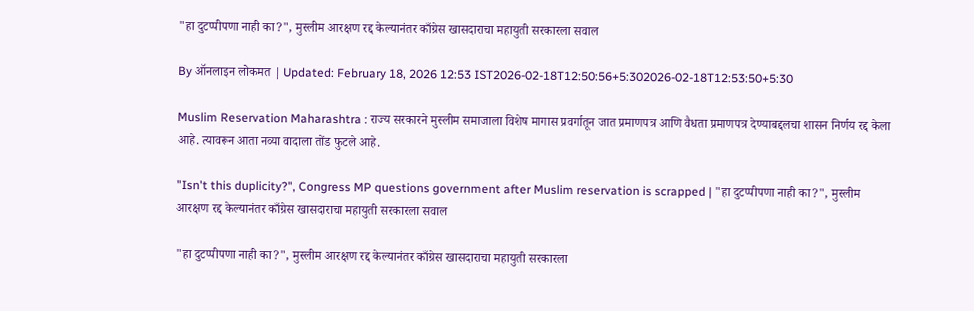"हा दुटप्पीपणा नाही का?", मुस्लीम आरक्षण रद्द केल्यानंतर काँग्रेस खासदाराचा महायुती सरकारला सवाल

By ऑनलाइन लोकमत | Updated: February 18, 2026 12:53 IST2026-02-18T12:50:56+5:302026-02-18T12:53:50+5:30

Muslim Reservation Maharashtra : राज्य सरकारने मुस्लीम समाजाला विशेष मागास प्रवर्गातून जात प्रमाणपत्र आणि वैधता प्रमाणपत्र देण्याबद्दलचा शासन निर्णय रद्द केला आहे. त्यावरून आता नव्या वादाला तोंड फुटले आहे.

"Isn't this duplicity?", Congress MP questions government after Muslim reservation is scrapped | "हा दुटप्पीपणा नाही का?", मुस्लीम आरक्षण रद्द केल्यानंतर काँग्रेस खासदाराचा महायुती सरकारला सवाल

"हा दुटप्पीपणा नाही का?", मुस्लीम आरक्षण रद्द केल्यानंतर काँग्रेस खासदाराचा महायुती सरकारला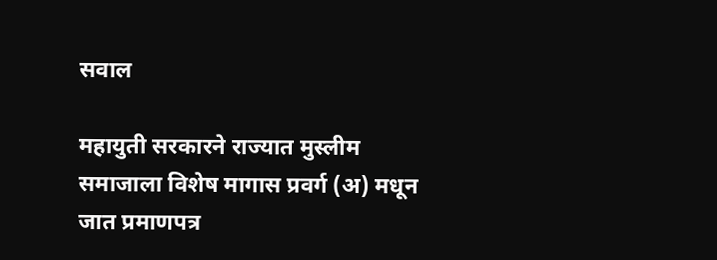सवाल

महायुती सरकारने राज्यात मुस्लीम समाजाला विशेष मागास प्रवर्ग (अ) मधून जात प्रमाणपत्र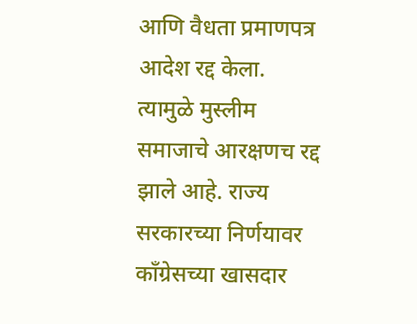आणि वैधता प्रमाणपत्र आदेश रद्द केला. त्यामुळे मुस्लीम समाजाचे आरक्षणच रद्द झाले आहे. राज्य सरकारच्या निर्णयावर काँग्रेसच्या खासदार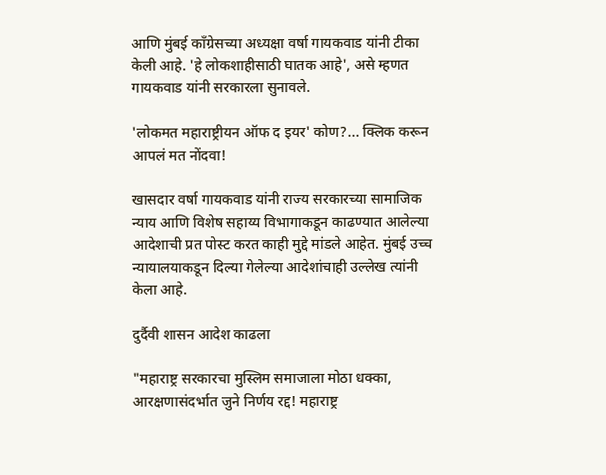आणि मुंबई काँग्रेसच्या अध्यक्षा वर्षा गायकवाड यांनी टीका केली आहे. 'हे लोकशाहीसाठी घातक आहे', असे म्हणत गायकवाड यांनी सरकारला सुनावले.

'लोकमत महाराष्ट्रीयन ऑफ द इयर' कोण?... क्लिक करून आपलं मत नोंदवा!

खासदार वर्षा गायकवाड यांनी राज्य सरकारच्या सामाजिक न्याय आणि विशेष सहाय्य विभागाकडून काढण्यात आलेल्या आदेशाची प्रत पोस्ट करत काही मुद्दे मांडले आहेत. मुंबई उच्च न्यायालयाकडून दिल्या गेलेल्या आदेशांचाही उल्लेख त्यांनी केला आहे.

दुर्दैवी शासन आदेश काढला

"महाराष्ट्र सरकारचा मुस्लिम समाजाला मोठा धक्का, आरक्षणासंदर्भात जुने निर्णय रद्द! महाराष्ट्र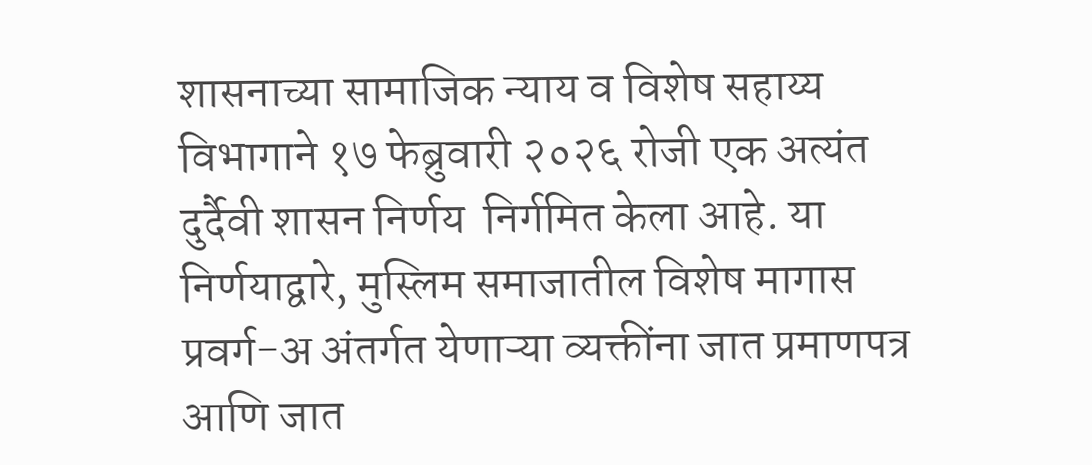शासनाच्या सामाजिक न्याय व विशेष सहाय्य विभागाने १७ फेब्रुवारी २०२६ रोजी एक अत्यंत दुर्दैवी शासन निर्णय  निर्गमित केला आहे. या निर्णयाद्वारे, मुस्लिम समाजातील विशेष मागास प्रवर्ग-अ अंतर्गत येणाऱ्या व्यक्तींना जात प्रमाणपत्र आणि जात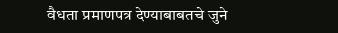वैधता प्रमाणपत्र देण्याबाबतचे जुने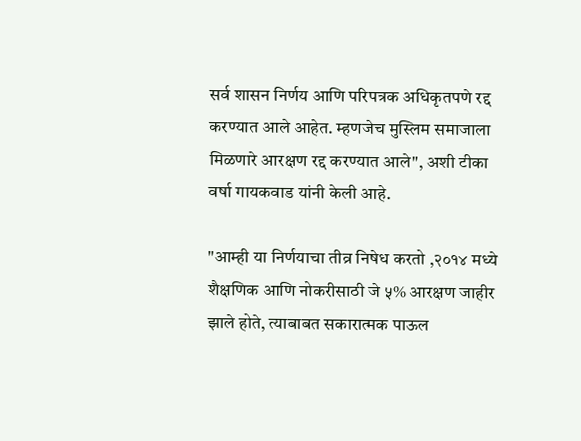सर्व शासन निर्णय आणि परिपत्रक अधिकृतपणे रद्द करण्यात आले आहेत. म्हणजेच मुस्लिम समाजाला मिळणारे आरक्षण रद्द करण्यात आले", अशी टीका वर्षा गायकवाड यांनी केली आहे.

"आम्ही या निर्णयाचा तीव्र निषेध करतो ,२०१४ मध्ये शैक्षणिक आणि नोकरीसाठी जे ५% आरक्षण जाहीर झाले होते, त्याबाबत सकारात्मक पाऊल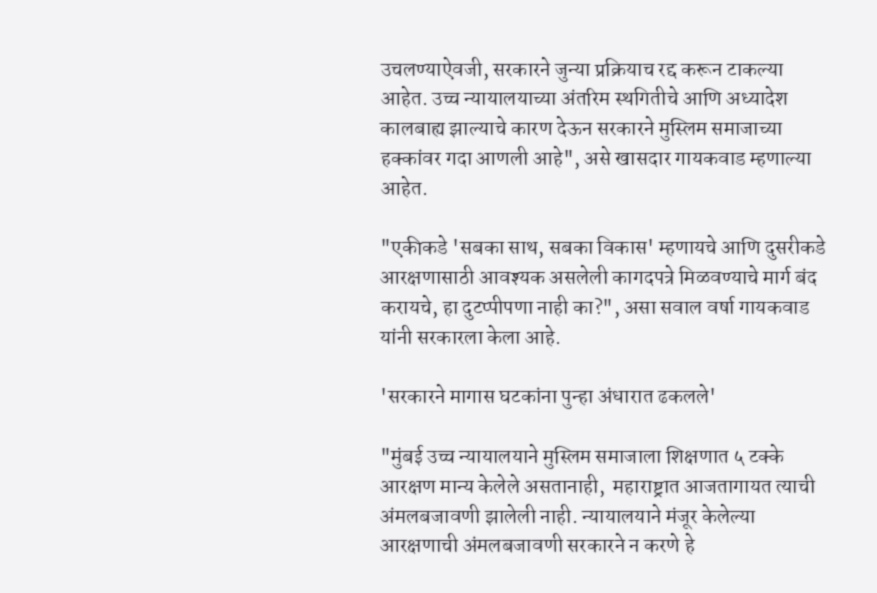उचलण्याऐवजी, सरकारने जुन्या प्रक्रियाच रद्द करून टाकल्या आहेत. उच्च न्यायालयाच्या अंतरिम स्थगितीचे आणि अध्यादेश कालबाह्य झाल्याचे कारण देऊन सरकारने मुस्लिम समाजाच्या हक्कांवर गदा आणली आहे", असे खासदार गायकवाड म्हणाल्या आहेत.

"एकीकडे 'सबका साथ, सबका विकास' म्हणायचे आणि दुसरीकडे आरक्षणासाठी आवश्यक असलेली कागदपत्रे मिळवण्याचे मार्ग बंद करायचे, हा दुटप्पीपणा नाही का?", असा सवाल वर्षा गायकवाड यांनी सरकारला केला आहे.

'सरकारने मागास घटकांना पुन्हा अंधारात ढकलले'

"मुंबई उच्च न्यायालयाने मुस्लिम समाजाला शिक्षणात ५ टक्के आरक्षण मान्य केलेले असतानाही,  महाराष्ट्रात आजतागायत त्याची अंमलबजावणी झालेली नाही. न्यायालयाने मंजूर केलेल्या आरक्षणाची अंमलबजावणी सरकारने न करणे हे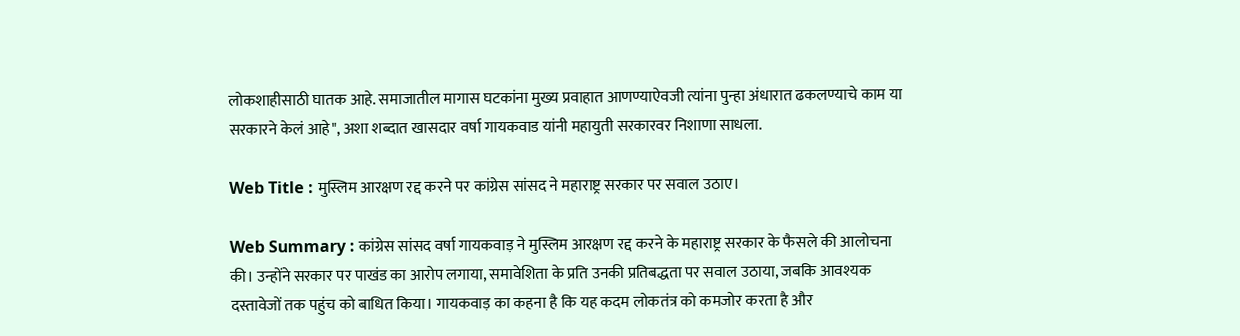लोकशाहीसाठी घातक आहे. समाजातील मागास घटकांना मुख्य प्रवाहात आणण्याऐवजी त्यांना पुन्हा अंधारात ढकलण्याचे काम या सरकारने केलं आहे", अशा शब्दात खासदार वर्षा गायकवाड यांनी महायुती सरकारवर निशाणा साधला.

Web Title : मुस्लिम आरक्षण रद्द करने पर कांग्रेस सांसद ने महाराष्ट्र सरकार पर सवाल उठाए।

Web Summary : कांग्रेस सांसद वर्षा गायकवाड़ ने मुस्लिम आरक्षण रद्द करने के महाराष्ट्र सरकार के फैसले की आलोचना की। उन्होंने सरकार पर पाखंड का आरोप लगाया, समावेशिता के प्रति उनकी प्रतिबद्धता पर सवाल उठाया, जबकि आवश्यक दस्तावेजों तक पहुंच को बाधित किया। गायकवाड़ का कहना है कि यह कदम लोकतंत्र को कमजोर करता है और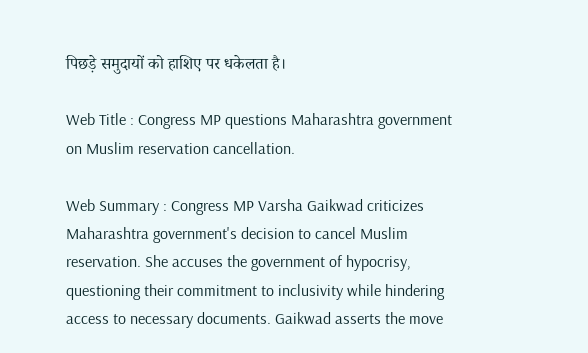पिछड़े समुदायों को हाशिए पर धकेलता है।

Web Title : Congress MP questions Maharashtra government on Muslim reservation cancellation.

Web Summary : Congress MP Varsha Gaikwad criticizes Maharashtra government's decision to cancel Muslim reservation. She accuses the government of hypocrisy, questioning their commitment to inclusivity while hindering access to necessary documents. Gaikwad asserts the move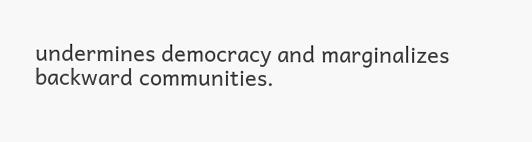undermines democracy and marginalizes backward communities.